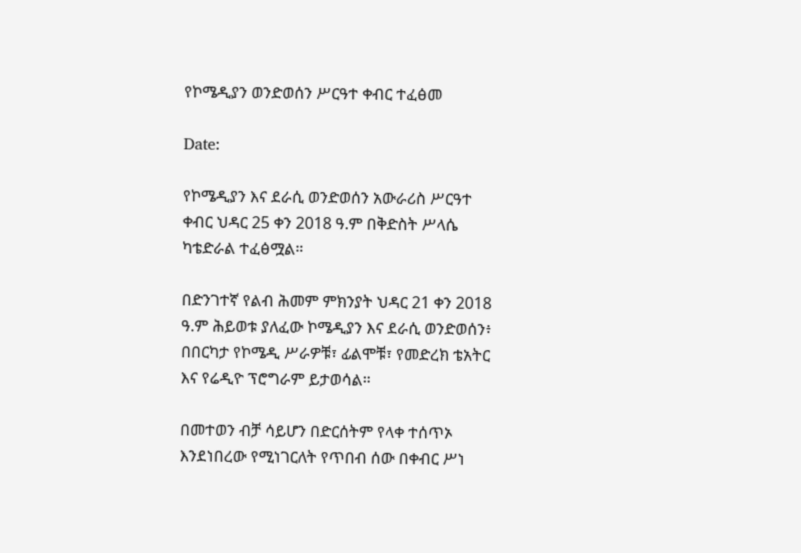የኮሜዲያን ወንድወሰን ሥርዓተ ቀብር ተፈፅመ

Date:

የኮሜዲያን እና ደራሲ ወንድወሰን አውራሪስ ሥርዓተ ቀብር ህዳር 25 ቀን 2018 ዓ.ም በቅድስት ሥላሴ ካቴድራል ተፈፅሟል።

በድንገተኛ የልብ ሕመም ምክንያት ህዳር 21 ቀን 2018 ዓ.ም ሕይወቱ ያለፈው ኮሜዲያን እና ደራሲ ወንድወሰን፥ በበርካታ የኮሜዲ ሥራዎቹ፣ ፊልሞቹ፣ የመድረክ ቴአትር እና የሬዲዮ ፕሮግራም ይታወሳል።

በመተወን ብቻ ሳይሆን በድርሰትም የላቀ ተሰጥኦ እንደነበረው የሚነገርለት የጥበብ ሰው በቀብር ሥነ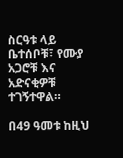ስርዓቱ ላይ ቤተሰቦቹ፣ የሙያ አጋሮቹ እና አድናቂዎቹ ተገኝተዋል።

በ49 ዓመቱ ከዚህ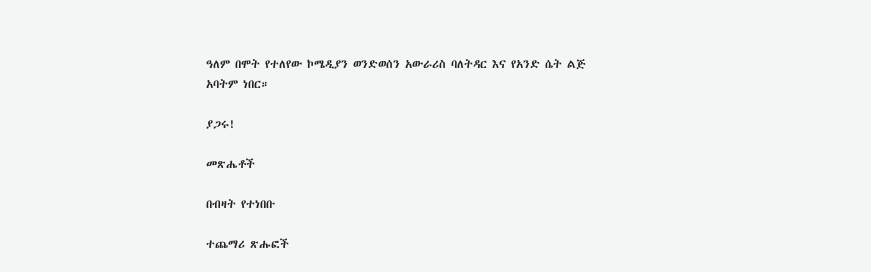ዓለም በሞት የተለየው ኮሜዲያን ወንድወሰን አውራሪስ ባለትዳር እና የአንድ ሴት ልጅ አባትም ነበር።

ያጋሩ!

መጽሔቶች

በብዛት የተነበቡ

ተጨማሪ ጽሑፎች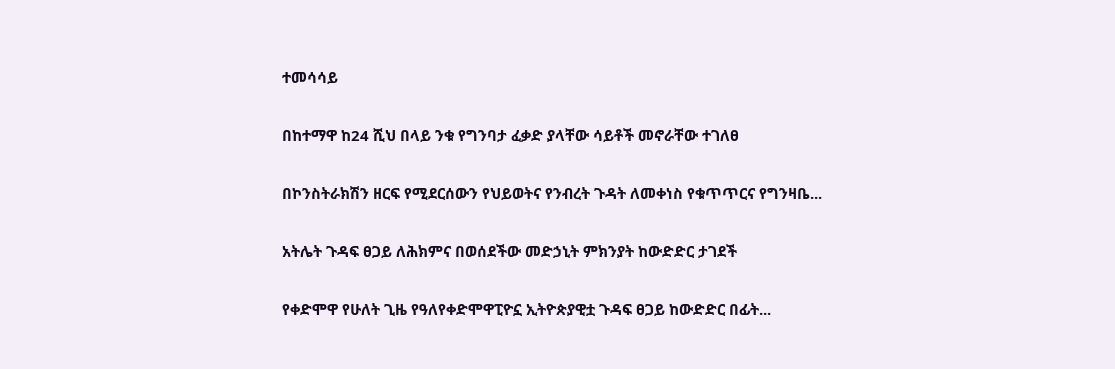ተመሳሳይ

በከተማዋ ከ24 ሺህ በላይ ንቁ የግንባታ ፈቃድ ያላቸው ሳይቶች መኖራቸው ተገለፀ

በኮንስትራክሽን ዘርፍ የሚደርሰውን የህይወትና የንብረት ጉዳት ለመቀነስ የቁጥጥርና የግንዛቤ...

አትሌት ጉዳፍ ፀጋይ ለሕክምና በወሰደችው መድኃኒት ምክንያት ከውድድር ታገደች

የቀድሞዋ የሁለት ጊዜ የዓለየቀድሞዋፒዮኗ ኢትዮጵያዊቷ ጉዳፍ ፀጋይ ከውድድር በፊት...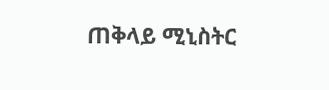ጠቅላይ ሚኒስትር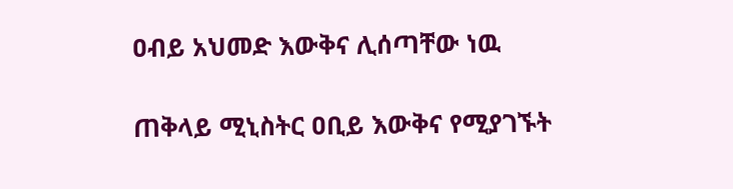ዐብይ አህመድ እውቅና ሊሰጣቸው ነዉ

ጠቅላይ ሚኒስትር ዐቢይ እውቅና የሚያገኙት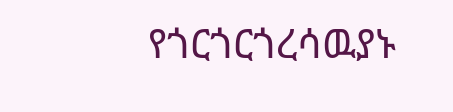የጎርጎርጎረሳዉያኑ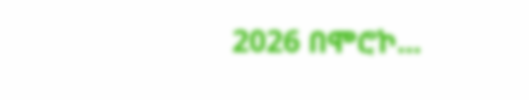2026 በሞሮኮ...